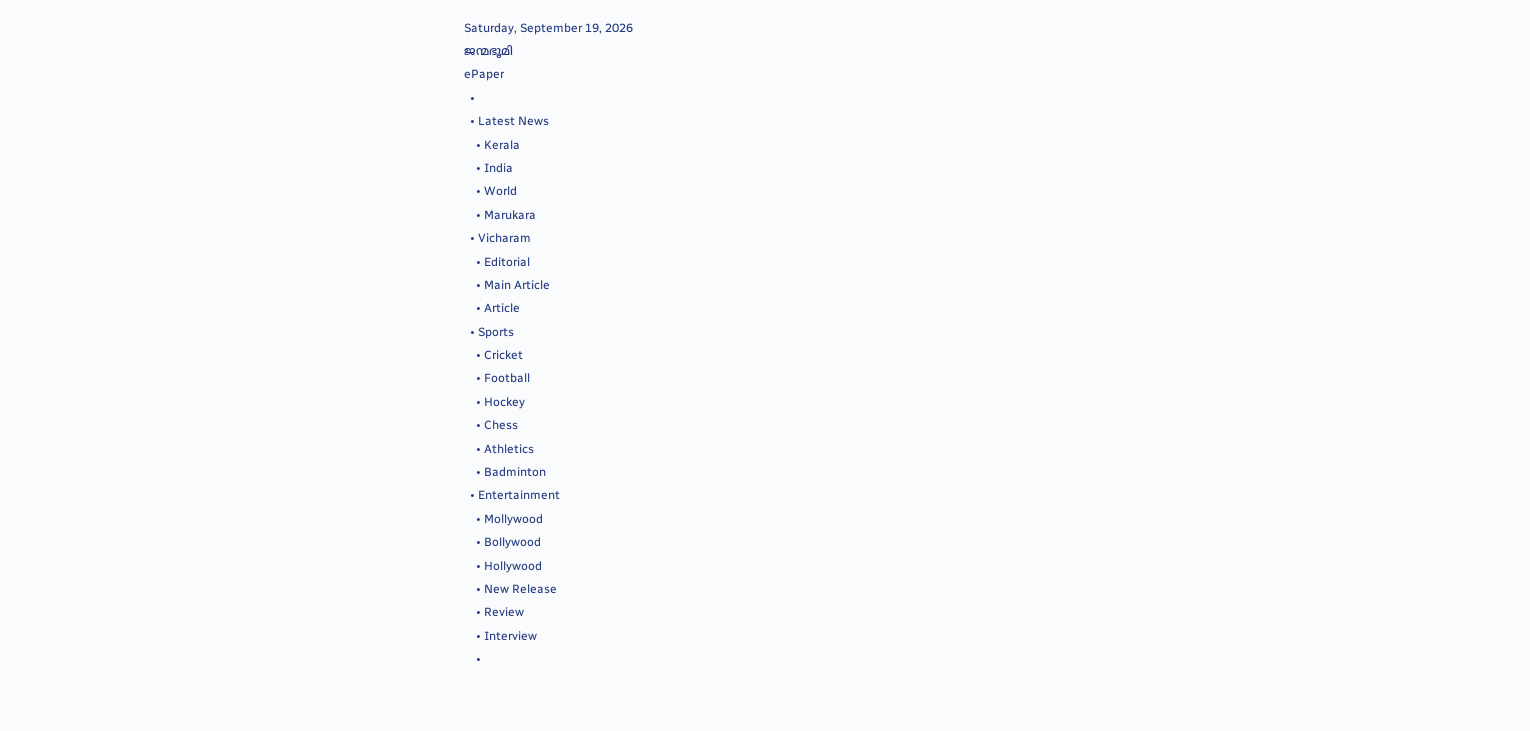Saturday, September 19, 2026
ജന്മഭൂമി
ePaper
  •
  • Latest News
    • Kerala
    • India
    • World
    • Marukara
  • Vicharam
    • Editorial
    • Main Article
    • Article
  • Sports
    • Cricket
    • Football
    • Hockey
    • Chess
    • Athletics
    • Badminton
  • Entertainment
    • Mollywood
    • Bollywood
    • Hollywood
    • New Release
    • Review
    • Interview
    •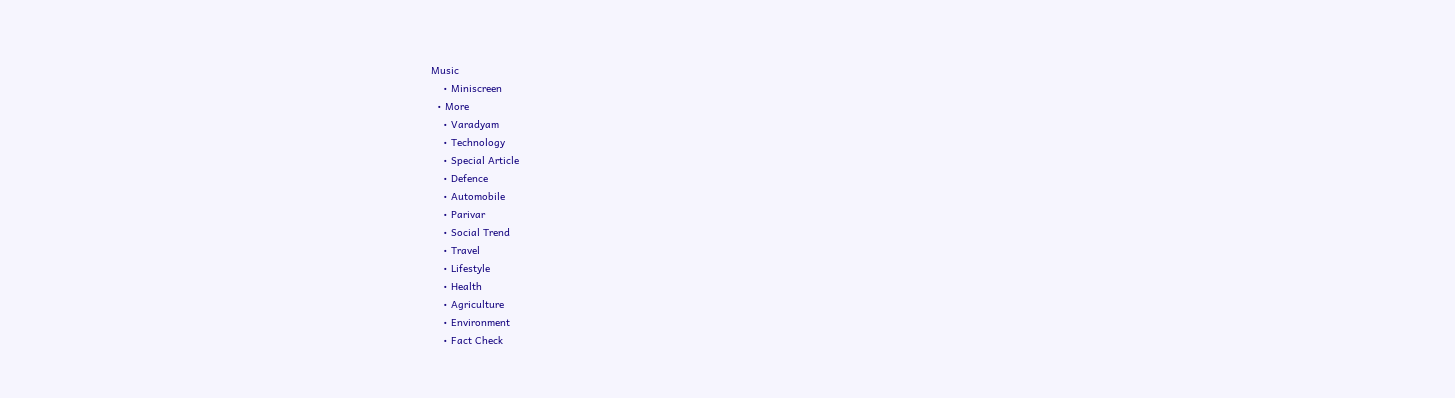Music
    • Miniscreen
  • More
    • Varadyam
    • Technology
    • Special Article
    • Defence
    • Automobile
    • Parivar
    • Social Trend
    • Travel
    • Lifestyle
    • Health
    • Agriculture
    • Environment
    • Fact Check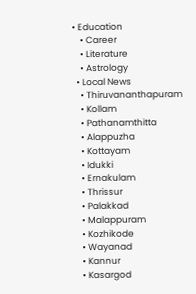• Education
    • Career
    • Literature
    • Astrology
  • Local News
    • Thiruvananthapuram
    • Kollam
    • Pathanamthitta
    • Alappuzha
    • Kottayam
    • Idukki
    • Ernakulam
    • Thrissur
    • Palakkad
    • Malappuram
    • Kozhikode
    • Wayanad
    • Kannur
    • Kasargod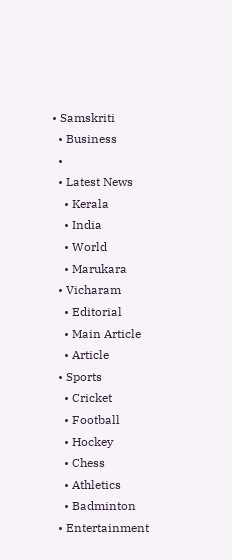• Samskriti
  • Business
  •
  • Latest News
    • Kerala
    • India
    • World
    • Marukara
  • Vicharam
    • Editorial
    • Main Article
    • Article
  • Sports
    • Cricket
    • Football
    • Hockey
    • Chess
    • Athletics
    • Badminton
  • Entertainment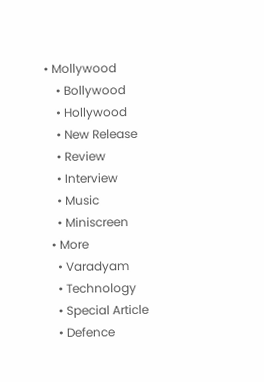• Mollywood
    • Bollywood
    • Hollywood
    • New Release
    • Review
    • Interview
    • Music
    • Miniscreen
  • More
    • Varadyam
    • Technology
    • Special Article
    • Defence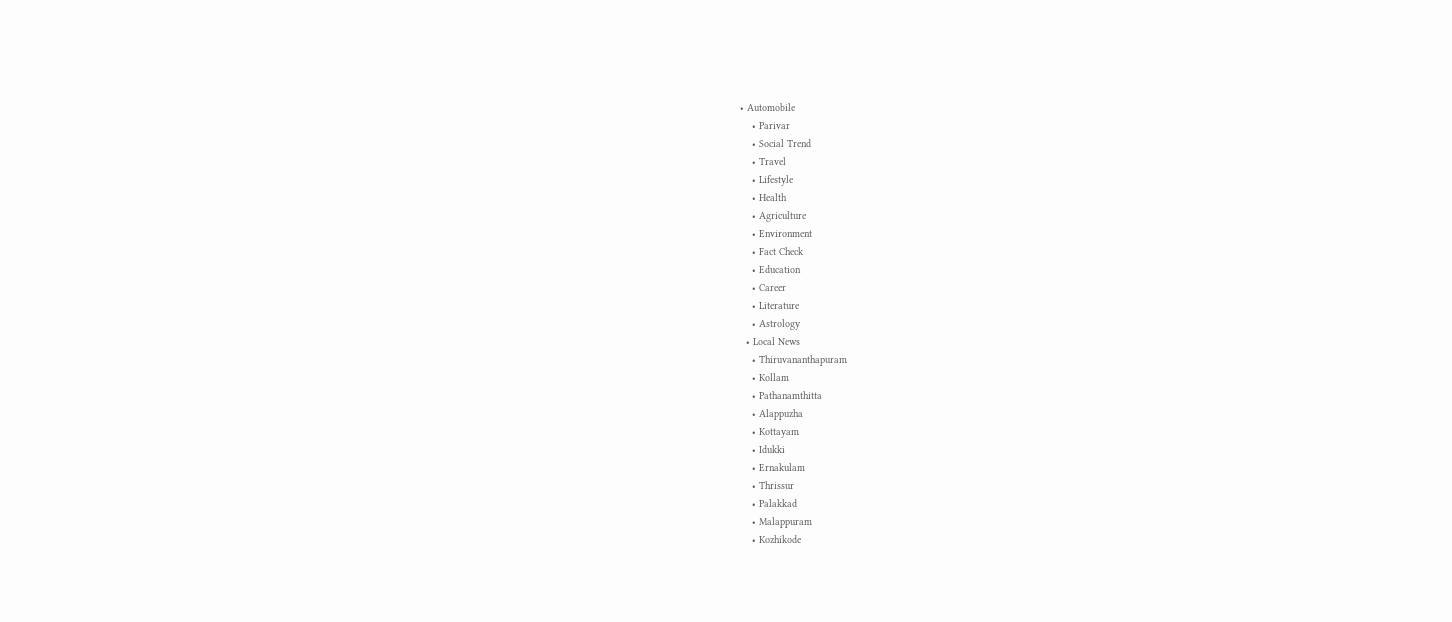• Automobile
    • Parivar
    • Social Trend
    • Travel
    • Lifestyle
    • Health
    • Agriculture
    • Environment
    • Fact Check
    • Education
    • Career
    • Literature
    • Astrology
  • Local News
    • Thiruvananthapuram
    • Kollam
    • Pathanamthitta
    • Alappuzha
    • Kottayam
    • Idukki
    • Ernakulam
    • Thrissur
    • Palakkad
    • Malappuram
    • Kozhikode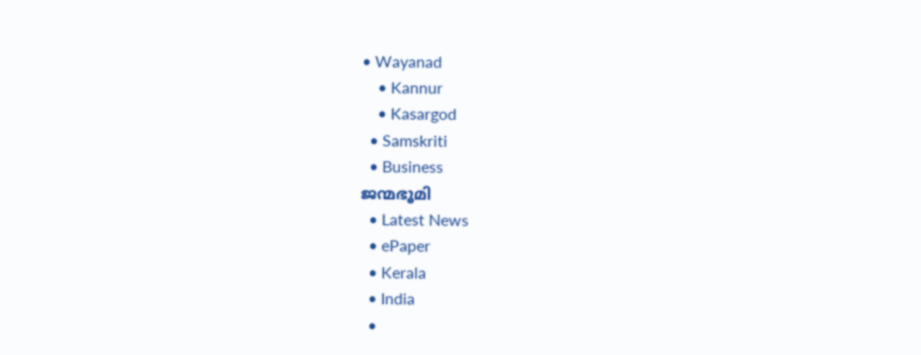• Wayanad
    • Kannur
    • Kasargod
  • Samskriti
  • Business
ജന്മഭൂമി
  • Latest News
  • ePaper
  • Kerala
  • India
  •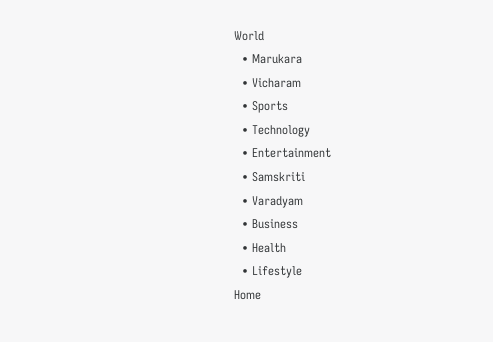World
  • Marukara
  • Vicharam
  • Sports
  • Technology
  • Entertainment
  • Samskriti
  • Varadyam
  • Business
  • Health
  • Lifestyle
Home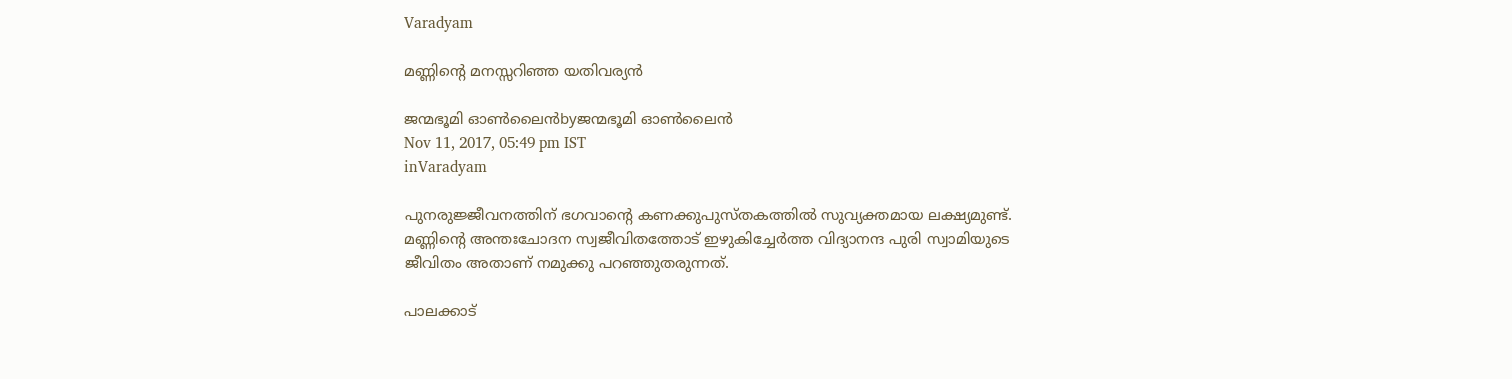Varadyam

മണ്ണിന്റെ മനസ്സറിഞ്ഞ യതിവര്യന്‍

ജന്മഭൂമി ഓണ്‍ലൈന്‍byജന്മഭൂമി ഓണ്‍ലൈന്‍
Nov 11, 2017, 05:49 pm IST
inVaradyam

പുനരുജ്ജീവനത്തിന് ഭഗവാന്റെ കണക്കുപുസ്തകത്തില്‍ സുവ്യക്തമായ ലക്ഷ്യമുണ്ട്. മണ്ണിന്റെ അന്തഃചോദന സ്വജീവിതത്തോട് ഇഴുകിച്ചേര്‍ത്ത വിദ്യാനന്ദ പുരി സ്വാമിയുടെ ജീവിതം അതാണ് നമുക്കു പറഞ്ഞുതരുന്നത്.

പാലക്കാട്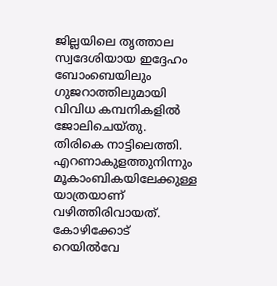ജില്ലയിലെ തൃത്താല സ്വദേശിയായ ഇദ്ദേഹം ബോംബെയിലും ഗുജറാത്തിലുമായി വിവിധ കമ്പനികളില്‍ ജോലിചെയ്തു. തിരികെ നാട്ടിലെത്തി. എറണാകുളത്തുനിന്നും മൂകാംബികയിലേക്കുള്ള യാത്രയാണ് വഴിത്തിരിവായത്. കോഴിക്കോട് റെയില്‍വേ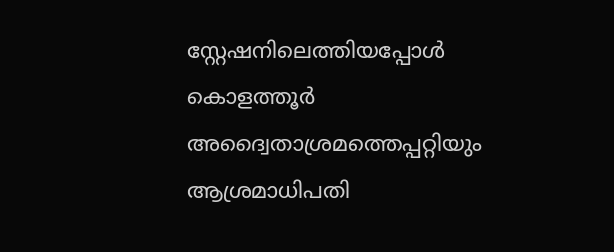സ്റ്റേഷനിലെത്തിയപ്പോള്‍ കൊളത്തൂര്‍ അദ്വൈതാശ്രമത്തെപ്പറ്റിയും ആശ്രമാധിപതി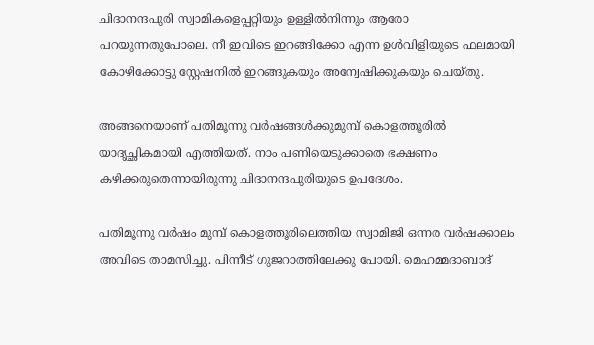ചിദാനന്ദപുരി സ്വാമികളെപ്പറ്റിയും ഉള്ളില്‍നിന്നും ആരോ പറയുന്നതുപോലെ. നീ ഇവിടെ ഇറങ്ങിക്കോ എന്ന ഉള്‍വിളിയുടെ ഫലമായി കോഴിക്കോട്ടു സ്റ്റേഷനില്‍ ഇറങ്ങുകയും അന്വേഷിക്കുകയും ചെയ്തു.

അങ്ങനെയാണ് പതിമൂന്നു വര്‍ഷങ്ങള്‍ക്കുമുമ്പ് കൊളത്തൂരില്‍ യാദൃച്ഛികമായി എത്തിയത്. നാം പണിയെടുക്കാതെ ഭക്ഷണം കഴിക്കരുതെന്നായിരുന്നു ചിദാനന്ദപുരിയുടെ ഉപദേശം.

പതിമൂന്നു വര്‍ഷം മുമ്പ് കൊളത്തൂരിലെത്തിയ സ്വാമിജി ഒന്നര വര്‍ഷക്കാലം അവിടെ താമസിച്ചു. പിന്നീട് ഗുജറാത്തിലേക്കു പോയി. മെഹമ്മദാബാദ്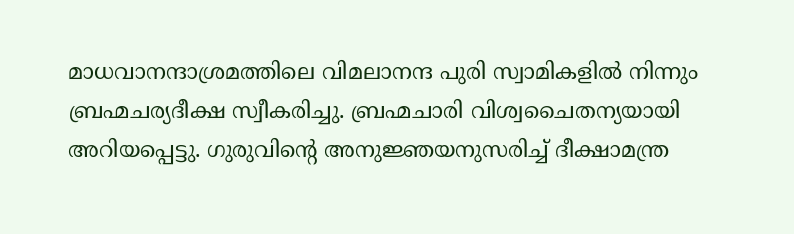മാധവാനന്ദാശ്രമത്തിലെ വിമലാനന്ദ പുരി സ്വാമികളില്‍ നിന്നും ബ്രഹ്മചര്യദീക്ഷ സ്വീകരിച്ചു. ബ്രഹ്മചാരി വിശ്വചൈതന്യയായി അറിയപ്പെട്ടു. ഗുരുവിന്റെ അനുജ്ഞയനുസരിച്ച് ദീക്ഷാമന്ത്ര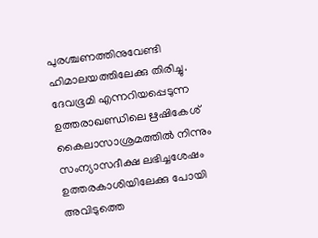പുരശ്ചണത്തിനുവേണ്ടി ഹിമാലയത്തിലേക്കു തിരിച്ചു. ദേവഭൂമി എന്നറിയപ്പെടുന്ന ഉത്തരാഖണ്ഡിലെ ഋഷികേശ് കൈലാസാശ്രമത്തില്‍ നിന്നും സംന്യാസദീക്ഷ ലഭിച്ചശേഷം ഉത്തരകാശിയിലേക്കു പോയി അവിടുത്തെ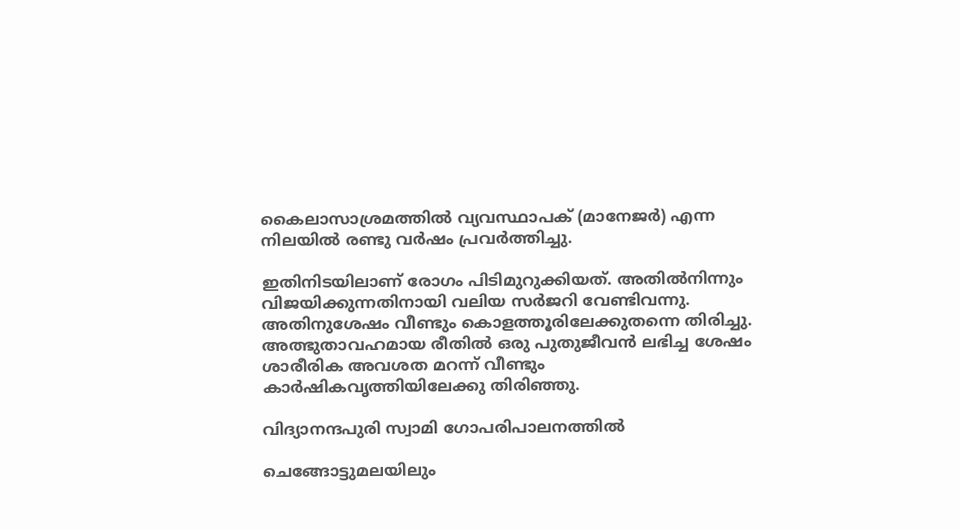കൈലാസാശ്രമത്തില്‍ വ്യവസ്ഥാപക് (മാനേജര്‍) എന്ന നിലയില്‍ രണ്ടു വര്‍ഷം പ്രവര്‍ത്തിച്ചു.

ഇതിനിടയിലാണ് രോഗം പിടിമുറുക്കിയത്. അതില്‍നിന്നും വിജയിക്കുന്നതിനായി വലിയ സര്‍ജറി വേണ്ടിവന്നു. അതിനുശേഷം വീണ്ടും കൊളത്തൂരിലേക്കുതന്നെ തിരിച്ചു. അത്ഭുതാവഹമായ രീതില്‍ ഒരു പുതുജീവന്‍ ലഭിച്ച ശേഷം ശാരീരിക അവശത മറന്ന് വീണ്ടും കാര്‍ഷികവൃത്തിയിലേക്കു തിരിഞ്ഞു.

വിദ്യാനന്ദപുരി സ്വാമി ഗോപരിപാലനത്തില്‍

ചെങ്ങോട്ടുമലയിലും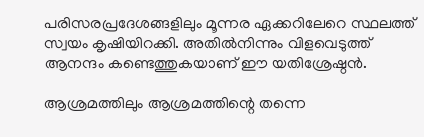പരിസരപ്രദേശങ്ങളിലും മൂന്നര ഏക്കറിലേറെ സ്ഥലത്ത് സ്വയം കൃഷിയിറക്കി. അതില്‍നിന്നും വിളവെടുത്ത് ആനന്ദം കണ്ടെത്തുകയാണ് ഈ യതിശ്രേഷ്ഠന്‍.

ആശ്രമത്തിലും ആശ്രമത്തിന്റെ തന്നെ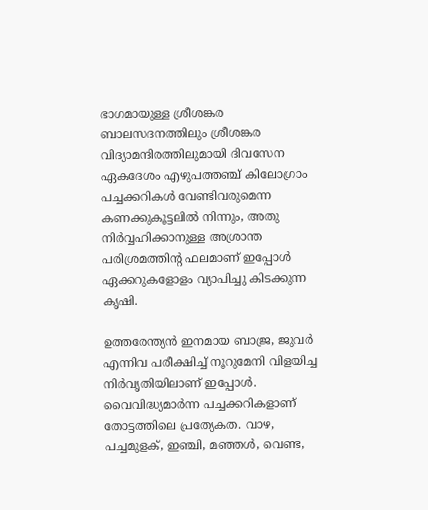ഭാഗമായുള്ള ശ്രീശങ്കര ബാലസദനത്തിലും ശ്രീശങ്കര വിദ്യാമന്ദിരത്തിലുമായി ദിവസേന ഏകദേശം എഴുപത്തഞ്ച് കിലോഗ്രാം പച്ചക്കറികള്‍ വേണ്ടിവരുമെന്ന കണക്കുകൂട്ടലില്‍ നിന്നും, അതു നിര്‍വ്വഹിക്കാനുള്ള അശ്രാന്ത പരിശ്രമത്തിന്റ ഫലമാണ് ഇപ്പോള്‍ ഏക്കറുകളോളം വ്യാപിച്ചു കിടക്കുന്ന കൃഷി.

ഉത്തരേന്ത്യന്‍ ഇനമായ ബാജ്ര, ജുവര്‍ എന്നിവ പരീക്ഷിച്ച് നൂറുമേനി വിളയിച്ച നിര്‍വൃതിയിലാണ് ഇപ്പോള്‍. വൈവിദ്ധ്യമാര്‍ന്ന പച്ചക്കറികളാണ് തോട്ടത്തിലെ പ്രത്യേകത. വാഴ, പച്ചമുളക്, ഇഞ്ചി, മഞ്ഞള്‍, വെണ്ട,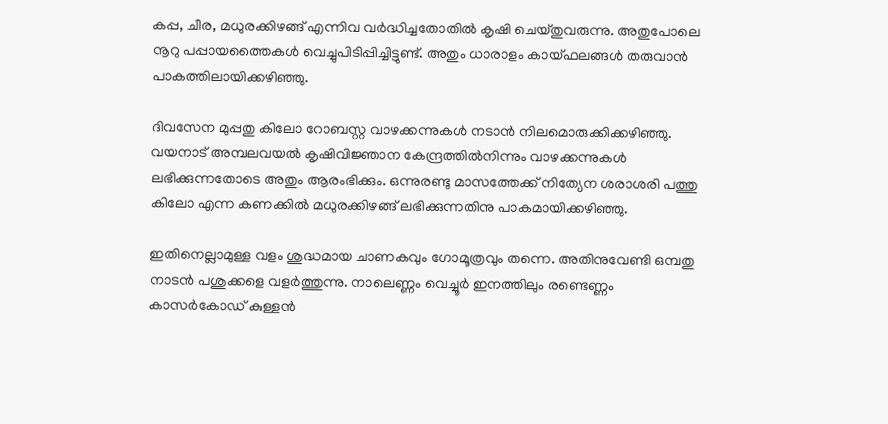കപ്പ, ചീര, മധുരക്കിഴങ്ങ് എന്നിവ വര്‍ദ്ധിച്ചതോതില്‍ കൃഷി ചെയ്തുവരുന്നു. അതുപോലെ നൂറു പപ്പായത്തൈകള്‍ വെച്ചുപിടിപ്പിച്ചിട്ടുണ്ട്. അതും ധാരാളം കായ്ഫലങ്ങള്‍ തരുവാന്‍ പാകത്തിലായിക്കഴിഞ്ഞു.

ദിവസേന മുപ്പതു കിലോ റോബസ്റ്റ വാഴക്കന്നുകള്‍ നടാന്‍ നിലമൊരുക്കിക്കഴിഞ്ഞു. വയനാട് അമ്പലവയല്‍ കൃഷിവിജ്ഞാന കേന്ദ്രത്തില്‍നിന്നും വാഴക്കന്നുകള്‍ ലഭിക്കുന്നതോടെ അതും ആരംഭിക്കും. ഒന്നുരണ്ടു മാസത്തേക്ക് നിത്യേന ശരാശരി പത്തു കിലോ എന്ന കണക്കില്‍ മധുരക്കിഴങ്ങ് ലഭിക്കുന്നതിനു പാകമായിക്കഴിഞ്ഞു.

ഇതിനെല്ലാമുള്ള വളം ശുദ്ധമായ ചാണകവും ഗോമൂത്രവും തന്നെ. അതിനുവേണ്ടി ഒമ്പതു നാടന്‍ പശുക്കളെ വളര്‍ത്തുന്നു. നാലെണ്ണം വെച്ചൂര്‍ ഇനത്തിലും രണ്ടെണ്ണം കാസര്‍കോഡ് കുള്ളന്‍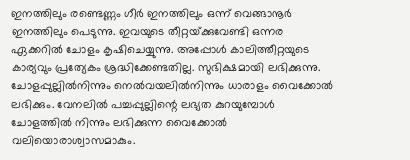ഇനത്തിലും രണ്ടെണ്ണം ഗീര്‍ ഇനത്തിലും ഒന്ന് വെങ്ങാനൂര്‍ ഇനത്തിലും പെടുന്നു. ഇവയുടെ തീറ്റയ്‌ക്കുവേണ്ടി ഒന്നര ഏക്കറില്‍ ചോളം കൃഷിചെയ്യുന്നു. അപ്പോള്‍ കാലിത്തീറ്റയുടെ കാര്യവും പ്രത്യേകം ശ്രദ്ധിക്കേണ്ടതില്ല. സുഭിക്ഷമായി ലഭിക്കുന്നു. ചോളപ്പുല്ലില്‍നിന്നും നെല്‍വയലില്‍നിന്നും ധാരാളം വൈക്കോല്‍ ലഭിക്കും. വേനലില്‍ പച്ചപ്പുല്ലിന്റെ ലഭ്യത കുറയുമ്പോള്‍ ചോളത്തില്‍ നിന്നും ലഭിക്കുന്ന വൈക്കോല്‍ വലിയൊരാശ്വാസമാകും.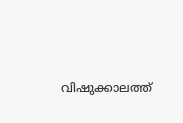വിഷുക്കാലത്ത്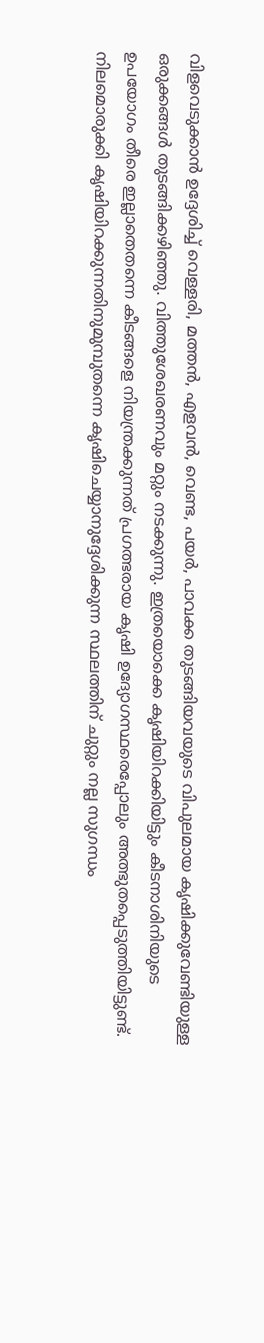വിളവെടുക്കാന്‍ ഉദ്ദേശിച്ച് വെള്ളരി, മത്തന്‍, എളവന്‍, വെണ്ട, പയര്‍, പാവക്ക തുടങ്ങിയവയുടെ വിപുലമായ കൃഷിക്കുവേണ്ടിയുള്ള ഒരുക്കങ്ങള്‍ തുടങ്ങിക്കഴിഞ്ഞു. വിത്തുശേഖരണവും മറ്റും നടക്കുന്നു. ഇത്രയൊക്കെ കൃഷിയിറക്കിയിട്ടും കീടനാശിനിയുടെ ഉപയോഗം തീരെ ഇല്ലാതെതന്നെ കീടങ്ങളെ നിയന്ത്രക്കുന്നത് പ്രഗത്ഭരായ കൃഷി ഉദ്യോഗസ്ഥരെപ്പോലും അത്ഭുതപ്പെടുത്തിയിട്ടുണ്ട്. നിലമൊരുക്കി കൃഷിയിറക്കുന്നതിനുമുമ്പുതന്നെ കൃഷിചെയ്യാനുദ്ദേശിക്കുന്ന സ്ഥലത്തിന് ചുറ്റും നല്ല സുഗന്ധം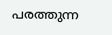പരത്തുന്ന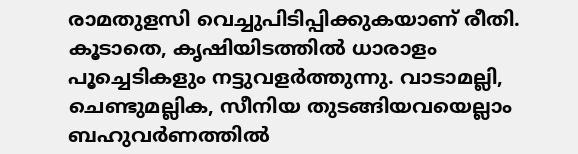രാമതുളസി വെച്ചുപിടിപ്പിക്കുകയാണ് രീതി. കൂടാതെ, കൃഷിയിടത്തില്‍ ധാരാളം പൂച്ചെടികളും നട്ടുവളര്‍ത്തുന്നു. വാടാമല്ലി, ചെണ്ടുമല്ലിക, സീനിയ തുടങ്ങിയവയെല്ലാം ബഹുവര്‍ണത്തില്‍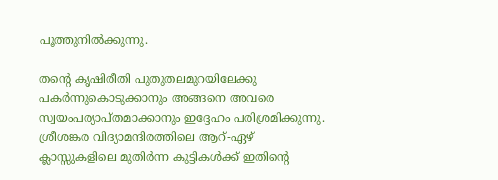പൂത്തുനില്‍ക്കുന്നു.

തന്റെ കൃഷിരീതി പുതുതലമുറയിലേക്കു പകര്‍ന്നുകൊടുക്കാനും അങ്ങനെ അവരെ സ്വയംപര്യാപ്തമാക്കാനും ഇദ്ദേഹം പരിശ്രമിക്കുന്നു. ശ്രീശങ്കര വിദ്യാമന്ദിരത്തിലെ ആറ്-ഏഴ് ക്ലാസ്സുകളിലെ മുതിര്‍ന്ന കുട്ടികള്‍ക്ക് ഇതിന്റെ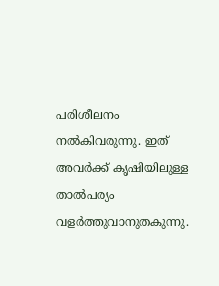പരിശീലനം നല്‍കിവരുന്നു. ഇത് അവര്‍ക്ക് കൃഷിയിലുള്ള താല്‍പര്യം വളര്‍ത്തുവാനുതകുന്നു.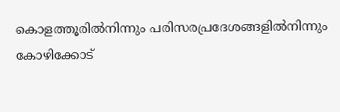കൊളത്തൂരില്‍നിന്നും പരിസരപ്രദേശങ്ങളില്‍നിന്നും കോഴിക്കോട്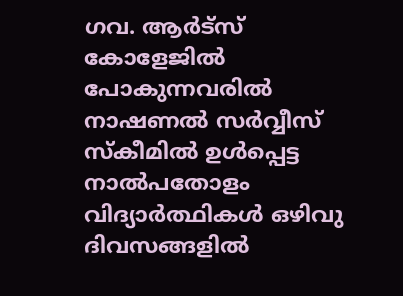ഗവ. ആര്‍ട്‌സ് കോളേജില്‍ പോകുന്നവരില്‍ നാഷണല്‍ സര്‍വ്വീസ് സ്‌കീമില്‍ ഉള്‍പ്പെട്ട നാല്‍പതോളം വിദ്യാര്‍ത്ഥികള്‍ ഒഴിവു ദിവസങ്ങളില്‍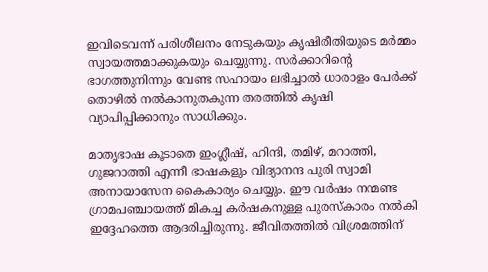ഇവിടെവന്ന് പരിശീലനം നേടുകയും കൃഷിരീതിയുടെ മര്‍മ്മം സ്വായത്തമാക്കുകയും ചെയ്യുന്നു. സര്‍ക്കാറിന്റെ ഭാഗത്തുനിന്നും വേണ്ട സഹായം ലഭിച്ചാല്‍ ധാരാളം പേര്‍ക്ക് തൊഴില്‍ നല്‍കാനുതകുന്ന തരത്തില്‍ കൃഷി വ്യാപിപ്പിക്കാനും സാധിക്കും.

മാതൃഭാഷ കൂടാതെ ഇംഗ്ലീഷ്, ഹിന്ദി, തമിഴ്, മറാത്തി, ഗുജറാത്തി എന്നീ ഭാഷകളും വിദ്യാനന്ദ പുരി സ്വാമി അനായാസേന കൈകാര്യം ചെയ്യും. ഈ വര്‍ഷം നന്മണ്ട ഗ്രാമപഞ്ചായത്ത് മികച്ച കര്‍ഷകനുള്ള പുരസ്‌കാരം നല്‍കി ഇദ്ദേഹത്തെ ആദരിച്ചിരുന്നു. ജീവിതത്തില്‍ വിശ്രമത്തിന്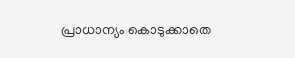പ്രാധാന്യം കൊടുക്കാതെ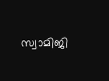സ്വാമിജി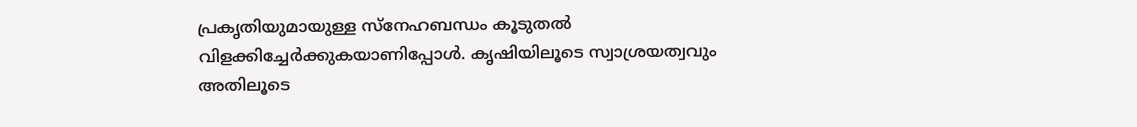പ്രകൃതിയുമായുള്ള സ്‌നേഹബന്ധം കൂടുതല്‍ വിളക്കിച്ചേര്‍ക്കുകയാണിപ്പോള്‍. കൃഷിയിലൂടെ സ്വാശ്രയത്വവും അതിലൂടെ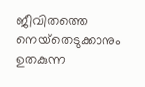ജീവിതത്തെ നെയ്‌തെടുക്കാനും ഉതകുന്ന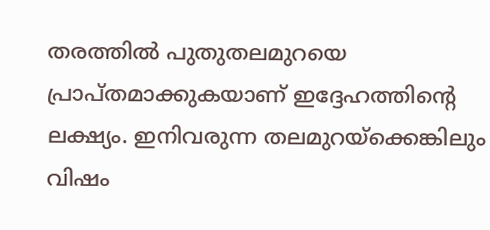തരത്തില്‍ പുതുതലമുറയെ പ്രാപ്തമാക്കുകയാണ് ഇദ്ദേഹത്തിന്റെ ലക്ഷ്യം. ഇനിവരുന്ന തലമുറയ്‌ക്കെങ്കിലും വിഷം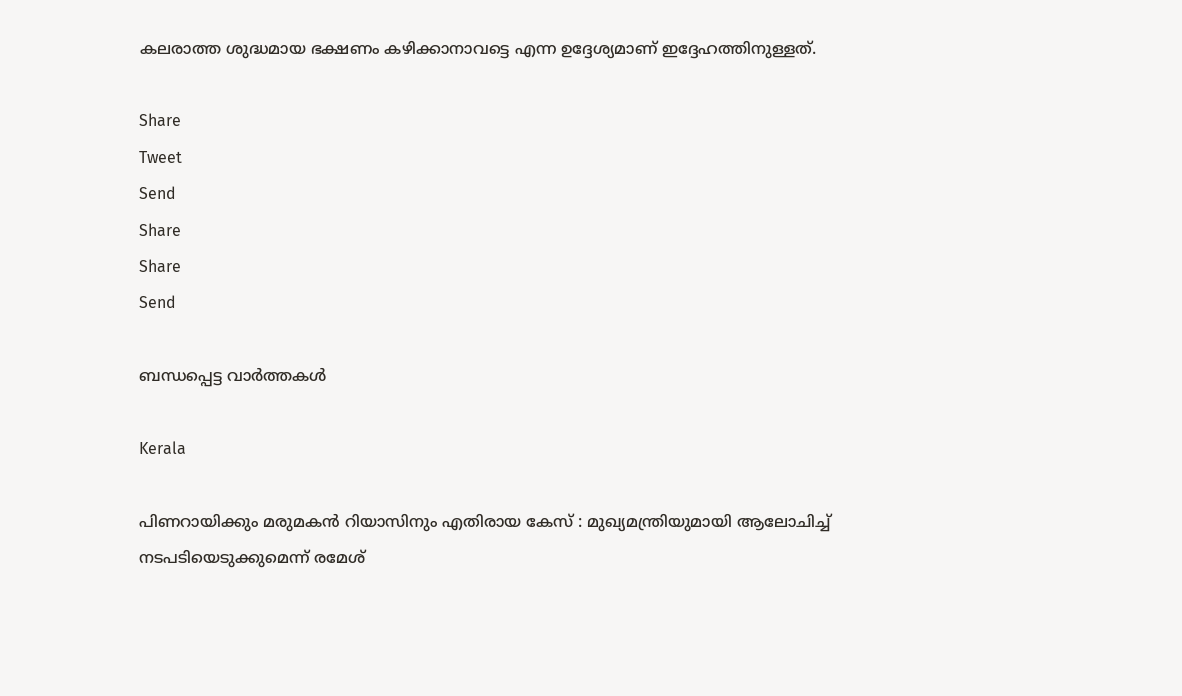കലരാത്ത ശുദ്ധമായ ഭക്ഷണം കഴിക്കാനാവട്ടെ എന്ന ഉദ്ദേശ്യമാണ് ഇദ്ദേഹത്തിനുള്ളത്.

Share
Tweet
Send
Share
Share
Send

ബന്ധപ്പെട്ട വാര്‍ത്തകള്‍

Kerala

പിണറായിക്കും മരുമകൻ റിയാസിനും എതിരായ കേസ് : മുഖ്യമന്ത്രിയുമായി ആലോചിച്ച് നടപടിയെടുക്കുമെന്ന് രമേശ്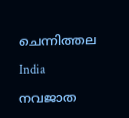ചെന്നിത്തല

India

നവജാത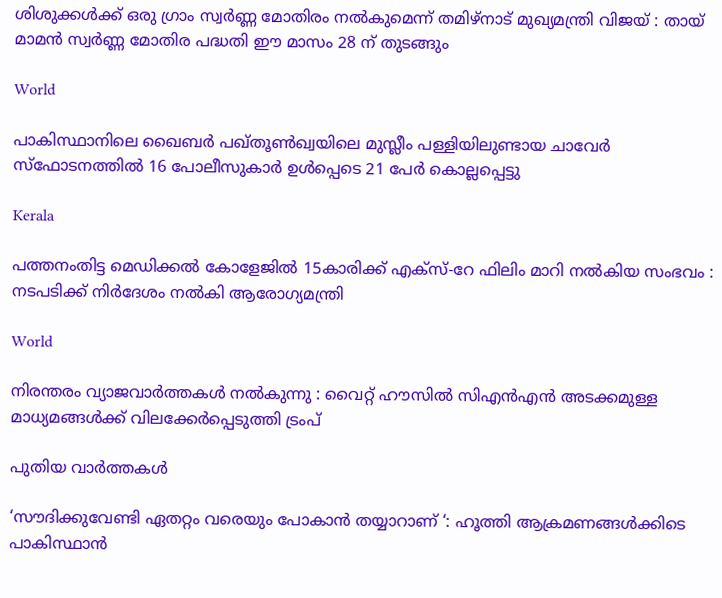ശിശുക്കൾക്ക് ഒരു ഗ്രാം സ്വർണ്ണ മോതിരം നൽകുമെന്ന് തമിഴ്‌നാട് മുഖ്യമന്ത്രി വിജയ് : തായ് മാമൻ സ്വർണ്ണ മോതിര പദ്ധതി ഈ മാസം 28 ന് തുടങ്ങും

World

പാകിസ്ഥാനിലെ ഖൈബർ പഖ്തൂൺഖ്വയിലെ മുസ്ലീം പള്ളിയിലുണ്ടായ ചാവേർ സ്ഫോടനത്തിൽ 16 പോലീസുകാർ ഉൾപ്പെടെ 21 പേർ കൊല്ലപ്പെട്ടു

Kerala

പത്തനംതിട്ട മെഡിക്കൽ കോളേജിൽ 15കാരിക്ക് എക്സ്-റേ ഫിലിം മാറി നൽകിയ സംഭവം : നടപടിക്ക് നിര്‍ദേശം നല്‍കി ആരോഗ്യമന്ത്രി

World

നിരന്തരം വ്യാജവാർത്തകൾ നൽകുന്നു : വൈറ്റ് ഹൗസിൽ സിഎൻഎൻ അടക്കമുള്ള മാധ്യമങ്ങൾക്ക് വിലക്കേർപ്പെടുത്തി ട്രംപ്

പുതിയ വാര്‍ത്തകള്‍

‘സൗദിക്കുവേണ്ടി ഏതറ്റം വരെയും പോകാൻ തയ്യാറാണ് ‘: ഹൂത്തി ആക്രമണങ്ങൾക്കിടെ പാകിസ്ഥാൻ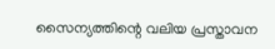സൈന്യത്തിന്റെ വലിയ പ്രസ്താവന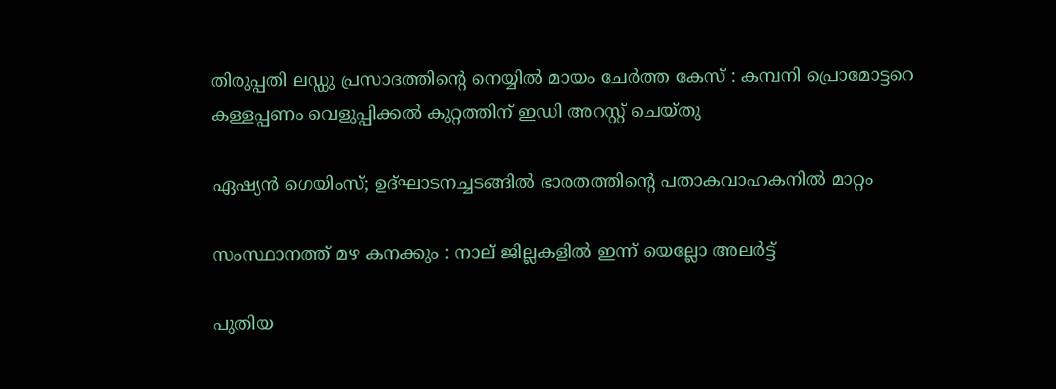തിരുപ്പതി ലഡ്ഡു പ്രസാദത്തിന്റെ നെയ്യിൽ മായം ചേർത്ത കേസ് : കമ്പനി പ്രൊമോട്ടറെ കള്ളപ്പണം വെളുപ്പിക്കൽ കുറ്റത്തിന് ഇഡി അറസ്റ്റ് ചെയ്തു

ഏഷ്യൻ ഗെയിംസ്; ഉദ്ഘാടനച്ചടങ്ങിൽ ഭാരതത്തിന്റെ പതാകവാഹകനില്‍ മാറ്റം

സംസ്ഥാനത്ത് മഴ കനക്കും : നാല് ജില്ലകളില്‍ ഇന്ന് യെല്ലോ അലര്‍ട്ട്

പുതിയ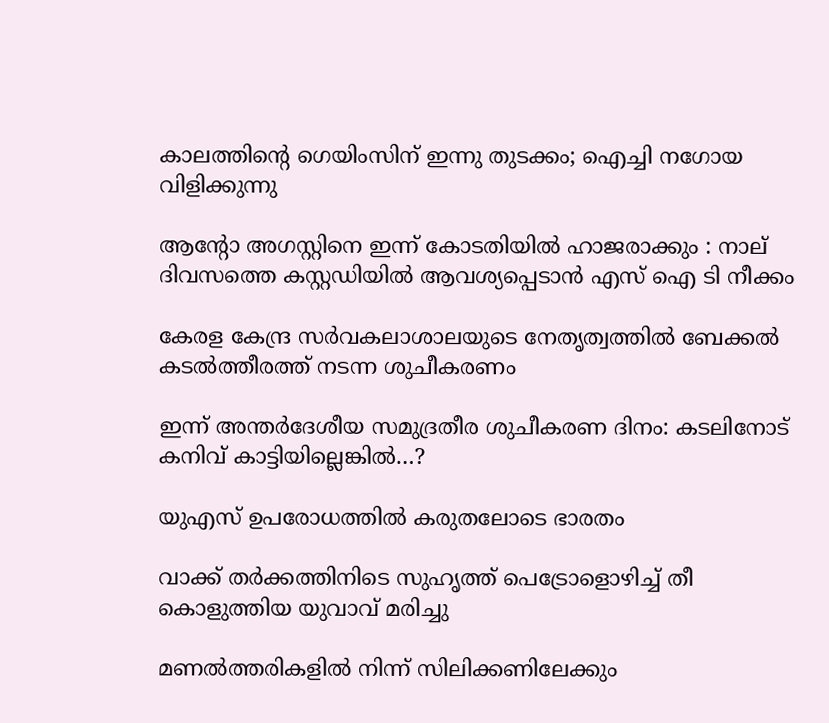കാലത്തിന്റെ ഗെയിംസിന് ഇന്നു തുടക്കം; ഐച്ചി നഗോയ വിളിക്കുന്നു

ആന്റോ അഗസ്റ്റിനെ ഇന്ന് കോടതിയില്‍ ഹാജരാക്കും : നാല് ദിവസത്തെ കസ്റ്റഡിയില്‍ ആവശ്യപ്പെടാന്‍ എസ് ഐ ടി നീക്കം

കേരള കേന്ദ്ര സര്‍വകലാശാലയുടെ നേതൃത്വത്തില്‍ ബേക്കല്‍ കടല്‍ത്തീരത്ത് നടന്ന ശുചീകരണം

ഇന്ന് അന്തര്‍ദേശീയ സമുദ്രതീര ശുചീകരണ ദിനം: കടലിനോട് കനിവ് കാട്ടിയില്ലെങ്കില്‍…?

യുഎസ് ഉപരോധത്തില്‍ കരുതലോടെ ഭാരതം

വാക്ക് തർക്കത്തിനിടെ സുഹൃത്ത് പെട്രോളൊഴിച്ച് തീ കൊളുത്തിയ യുവാവ് മരിച്ചു

മണല്‍ത്തരികളില്‍ നിന്ന് സിലിക്കണിലേക്കും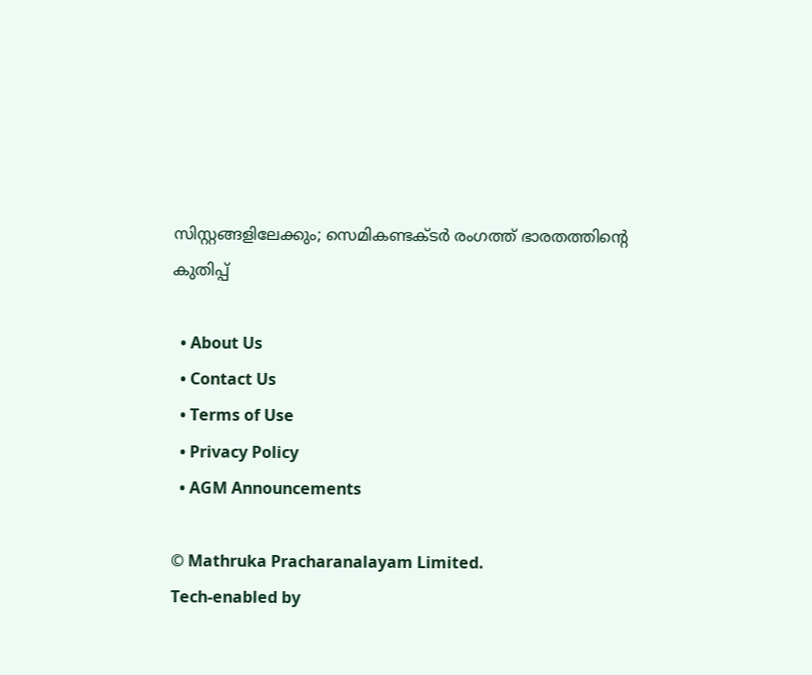സിസ്റ്റങ്ങളിലേക്കും; സെമികണ്ടക്ടര്‍ രംഗത്ത് ഭാരതത്തിന്റെ കുതിപ്പ്

  • About Us
  • Contact Us
  • Terms of Use
  • Privacy Policy
  • AGM Announcements

© Mathruka Pracharanalayam Limited.
Tech-enabled by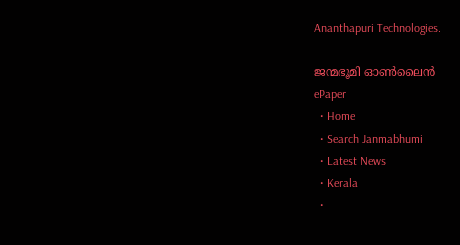Ananthapuri Technologies.

ജന്മഭൂമി ഓണ്‍ലൈന്‍
ePaper
  • Home
  • Search Janmabhumi
  • Latest News
  • Kerala
  •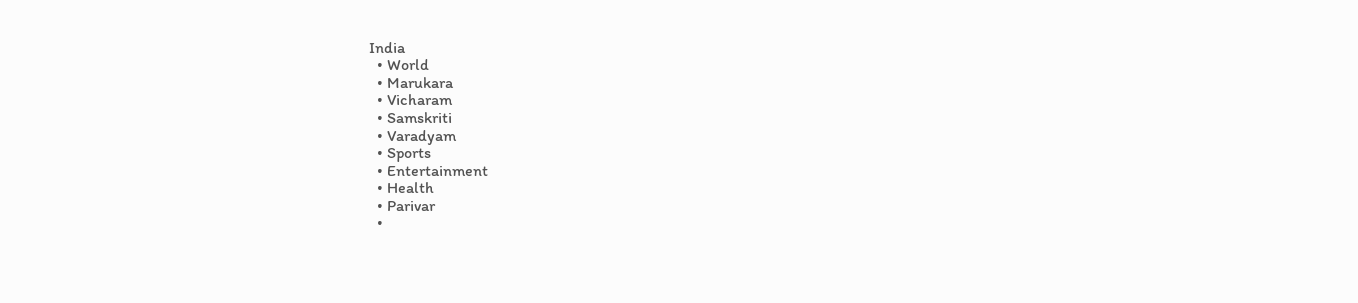India
  • World
  • Marukara
  • Vicharam
  • Samskriti
  • Varadyam
  • Sports
  • Entertainment
  • Health
  • Parivar
  •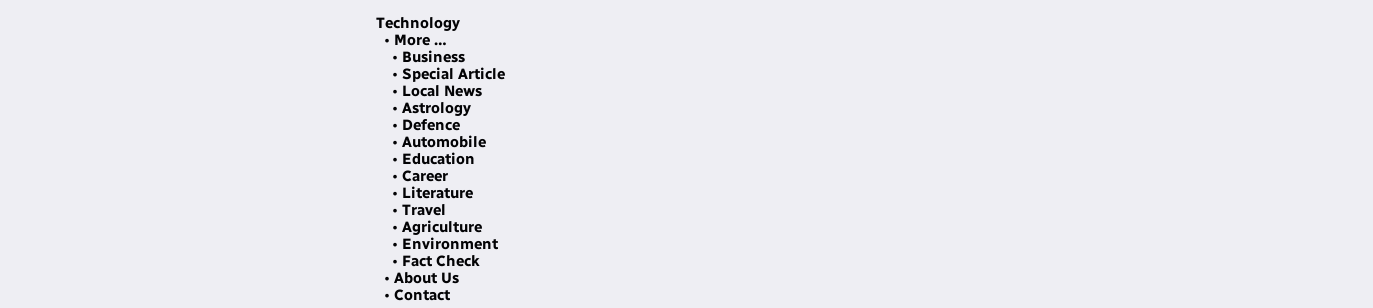Technology
  • More …
    • Business
    • Special Article
    • Local News
    • Astrology
    • Defence
    • Automobile
    • Education
    • Career
    • Literature
    • Travel
    • Agriculture
    • Environment
    • Fact Check
  • About Us
  • Contact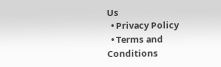Us
  • Privacy Policy
  • Terms and Conditions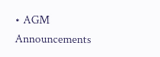• AGM Announcements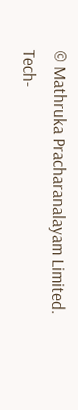© Mathruka Pracharanalayam Limited.
Tech-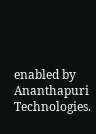enabled by Ananthapuri Technologies.